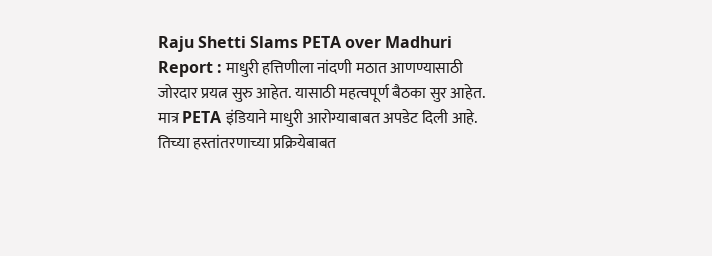Raju Shetti Slams PETA over Madhuri Report : माधुरी हत्तिणीला नांदणी मठात आणण्यासाठी जोरदार प्रयत्न सुरु आहेत. यासाठी महत्वपूर्ण बैठका सुर आहेत. मात्र PETA इंडियाने माधुरी आरोग्याबाबत अपडेट दिली आहे. तिच्या हस्तांतरणाच्या प्रक्रियेबाबत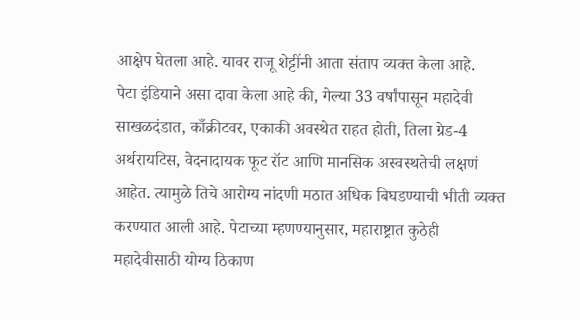आक्षेप घेतला आहे. यावर राजू शेट्टींनी आता संताप व्यक्त केला आहे.
पेटा इंडियाने असा दावा केला आहे की, गेल्या 33 वर्षांपासून महादेवी साखळदंडात, काँक्रीटवर, एकाकी अवस्थेत राहत होती, तिला ग्रेड-4 अर्थरायटिस, वेदनादायक फूट रॉट आणि मानसिक अस्वस्थतेची लक्षणं आहेत. त्यामुळे तिचे आरोग्य नांदणी मठात अधिक बिघडण्याची भीती व्यक्त करण्यात आली आहे. पेटाच्या म्हणण्यानुसार, महाराष्ट्रात कुठेही महादेवीसाठी योग्य ठिकाण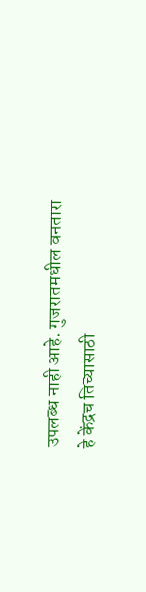उपलब्ध नाही आहे. गुजरातमधील वनतारा हे केंद्रच तिच्यासाठी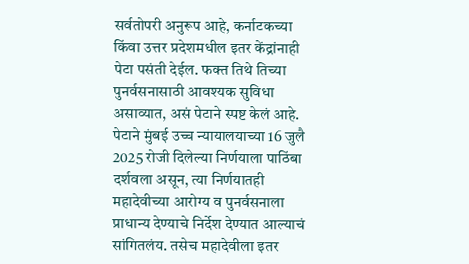सर्वतोपरी अनुरूप आहे, कर्नाटकच्या किंवा उत्तर प्रदेशमधील इतर केंद्रांनाही पेटा पसंती देईल. फक्त तिथे तिच्या पुनर्वसनासाठी आवश्यक सुविधा असाव्यात, असं पेटाने स्पष्ट केलं आहे. पेटाने मुंबई उच्च न्यायालयाच्या 16 जुलै 2025 रोजी दिलेल्या निर्णयाला पाठिंबा दर्शवला असून, त्या निर्णयातही महादेवीच्या आरोग्य व पुनर्वसनाला प्राधान्य देण्याचे निर्देश देण्यात आल्याचं सांगितलंय. तसेच महादेवीला इतर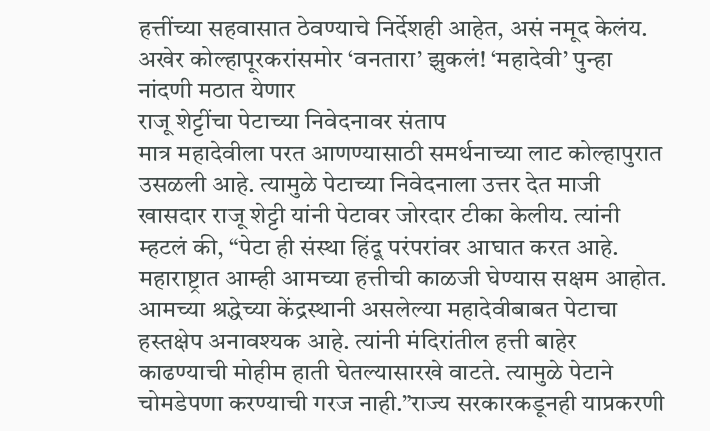हत्तींच्या सहवासात ठेवण्याचे निर्देशही आहेत, असं नमूद केलंय.
अखेर कोल्हापूरकरांसमोर ‘वनतारा’ झुकलं! ‘महादेवी’ पुन्हा नांदणी मठात येणार
राजू शेट्टींचा पेटाच्या निवेदनावर संताप
मात्र महादेवीला परत आणण्यासाठी समर्थनाच्या लाट कोल्हापुरात उसळली आहे. त्यामुळे पेटाच्या निवेदनाला उत्तर देत माजी खासदार राजू शेट्टी यांनी पेटावर जोरदार टीका केलीय. त्यांनी म्हटलं की, “पेटा ही संस्था हिंदू परंपरांवर आघात करत आहे. महाराष्ट्रात आम्ही आमच्या हत्तीची काळजी घेण्यास सक्षम आहोत. आमच्या श्रद्धेच्या केंद्रस्थानी असलेल्या महादेवीबाबत पेटाचा हस्तक्षेप अनावश्यक आहे. त्यांनी मंदिरांतील हत्ती बाहेर काढण्याची मोहीम हाती घेतल्यासारखे वाटते. त्यामुळे पेटाने चोमडेपणा करण्याची गरज नाही.”राज्य सरकारकडूनही याप्रकरणी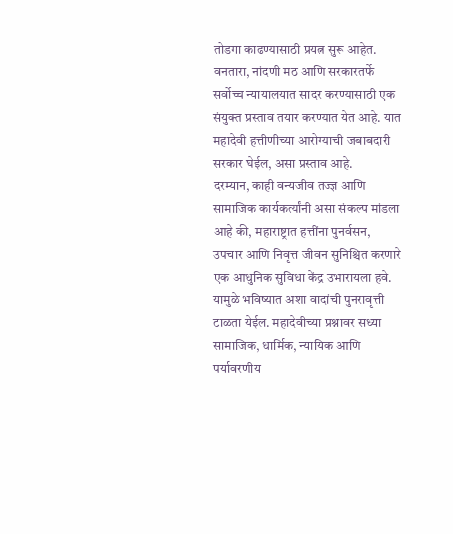तोडगा काढण्यासाठी प्रयत्न सुरू आहेत. वनतारा, नांदणी मठ आणि सरकारतर्फे सर्वोच्च न्यायालयात सादर करण्यासाठी एक संयुक्त प्रस्ताव तयार करण्यात येत आहे. यात महादेवी हत्तीणीच्या आरोग्याची जबाबदारी सरकार घेईल, असा प्रस्ताव आहे.
दरम्यान, काही वन्यजीव तज्ज्ञ आणि सामाजिक कार्यकर्त्यांनी असा संकल्प मांडला आहे की, महाराष्ट्रात हत्तींना पुनर्वसन, उपचार आणि निवृत्त जीवन सुनिश्चित करणारे एक आधुनिक सुविधा केंद्र उभारायला हवे. यामुळे भविष्यात अशा वादांची पुनरावृत्ती टाळता येईल. महादेवीच्या प्रश्नावर सध्या सामाजिक, धार्मिक, न्यायिक आणि पर्यावरणीय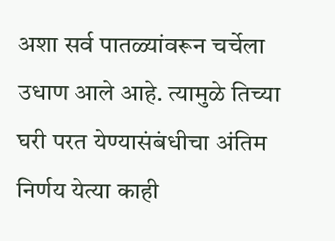अशा सर्व पातळ्यांवरून चर्चेला उधाण आले आहे. त्यामुळे तिच्या घरी परत येण्यासंबंधीचा अंतिम निर्णय येत्या काही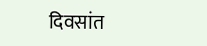दिवसांत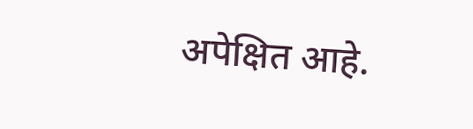अपेक्षित आहे.